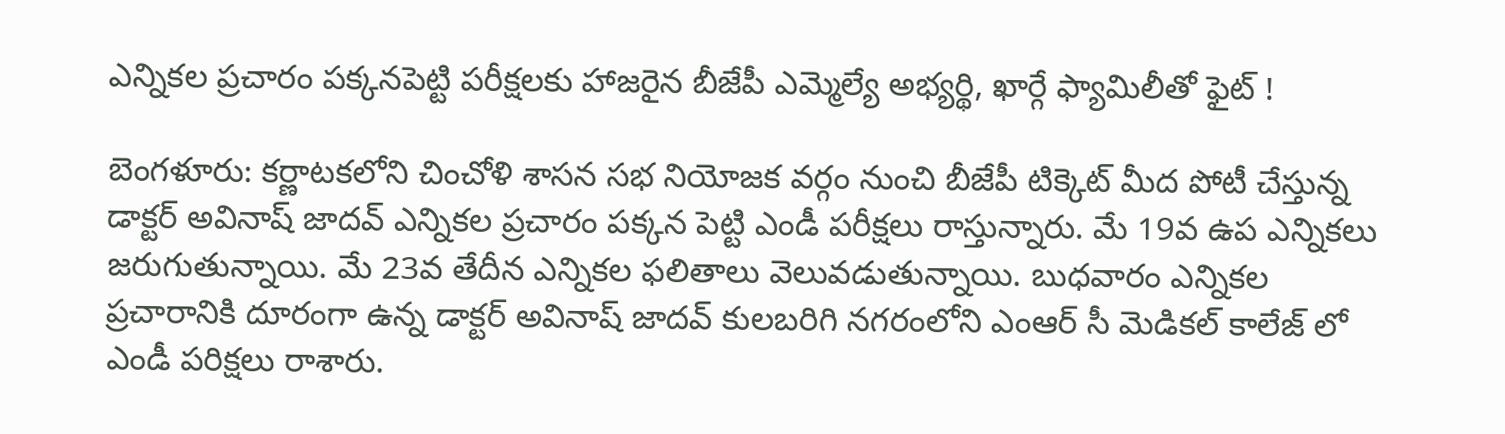ఎన్నికల ప్రచారం పక్కనపెట్టి పరీక్షలకు హాజరైన బీజేపీ ఎమ్మెల్యే అభ్యర్థి, ఖార్గే ఫ్యామిలీతో ఫైట్ !

బెంగళూరు: కర్ణాటకలోని చించోళి శాసన సభ నియోజక వర్గం నుంచి బీజేపీ టిక్కెట్ మీద పోటీ చేస్తున్న డాక్టర్ అవినాష్ జాదవ్ ఎన్నికల ప్రచారం పక్కన పెట్టి ఎండీ పరీక్షలు రాస్తున్నారు. మే 19వ ఉప ఎన్నికలు జరుగుతున్నాయి. మే 23వ తేదీన ఎన్నికల ఫలితాలు వెలువడుతున్నాయి. బుధవారం ఎన్నికల ప్రచారానికి దూరంగా ఉన్న డాక్టర్ అవినాష్ జాదవ్ కులబరిగి నగరంలోని ఎంఆర్ సీ మెడికల్ కాలేజ్ లో ఎండీ పరిక్షలు రాశారు.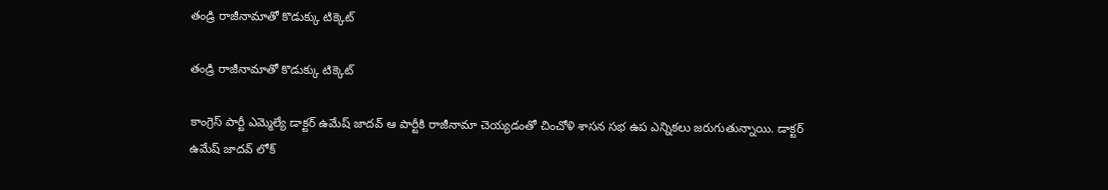తండ్రి రాజీనామాతో కొడుక్కు టిక్కెట్

తండ్రి రాజీనామాతో కొడుక్కు టిక్కెట్

కాంగ్రెస్ పార్టీ ఎమ్మెల్యే డాక్టర్ ఉమేష్ జాదవ్ ఆ పార్టీకి రాజీనామా చెయ్యడంతో చించోళి శాసన సభ ఉప ఎన్నికలు జరుగుతున్నాయి. డాక్టర్ ఉమేష్ జాదవ్ లోక్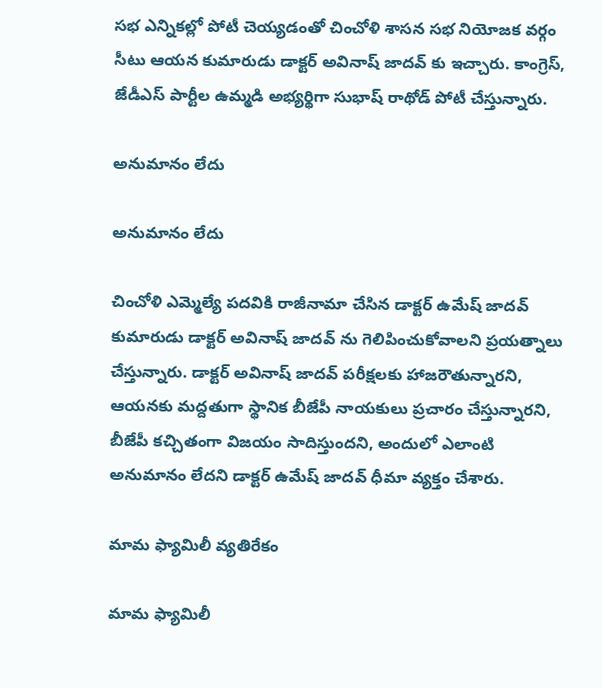సభ ఎన్నికల్లో పోటీ చెయ్యడంతో చించోళి శాసన సభ నియోజక వర్గం సీటు ఆయన కుమారుడు డాక్టర్ అవినాష్ జాదవ్ కు ఇచ్చారు. కాంగ్రెస్, జేడీఎస్ పార్టీల ఉమ్మడి అభ్యర్థిగా సుభాష్ రాథోడ్ పోటీ చేస్తున్నారు.

అనుమానం లేదు

అనుమానం లేదు

చించోళి ఎమ్మెల్యే పదవికి రాజీనామా చేసిన డాక్టర్ ఉమేష్ జాదవ్ కుమారుడు డాక్టర్ అవినాష్ జాదవ్ ను గెలిపించుకోవాలని ప్రయత్నాలు చేస్తున్నారు. డాక్టర్ అవినాష్ జాదవ్ పరీక్షలకు హాజరౌతున్నారని, ఆయనకు మద్దతుగా స్థానిక బీజేపీ నాయకులు ప్రచారం చేస్తున్నారని, బీజేపీ కచ్చితంగా విజయం సాదిస్తుందని, అందులో ఎలాంటి అనుమానం లేదని డాక్టర్ ఉమేష్ జాదవ్ ధీమా వ్యక్తం చేశారు.

మామ ఫ్యామిలీ వ్యతిరేకం

మామ ఫ్యామిలీ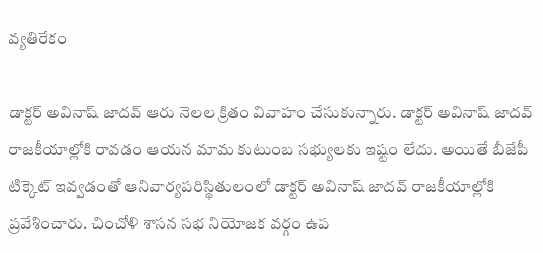వ్యతిరేకం

డాక్టర్ అవినాష్ జాదవ్ ఆరు నెలల క్రితం వివాహం చేసుకున్నారు. డాక్టర్ అవినాష్ జాదవ్ రాజకీయాల్లోకి రావడం ఆయన మామ కుటుంబ సభ్యులకు ఇష్టం లేదు. అయితే బీజేపీ టిక్కెట్ ఇవ్వడంతో ఆనివార్యపరిస్థితులంలో డాక్టర్ అవినాష్ జాదవ్ రాజకీయాల్లోకి ప్రవేశించారు. చించోళి శాసన సభ నియోజక వర్గం ఉప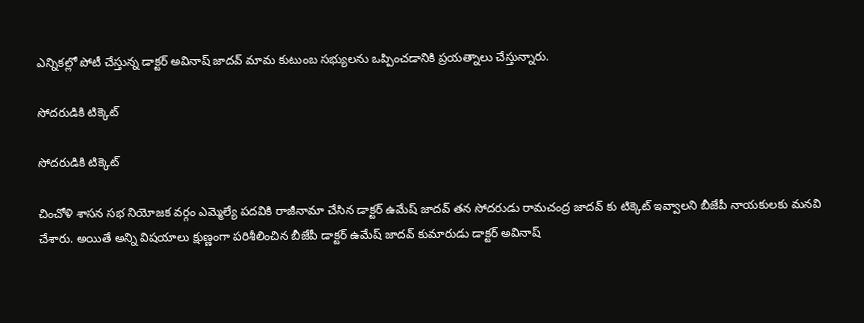ఎన్నికల్లో పోటీ చేస్తున్న డాక్టర్ అవినాష్ జాదవ్ మామ కుటుంబ సభ్యులను ఒప్పించడానికి ప్రయత్నాలు చేస్తున్నారు.

సోదరుడికి టిక్కెట్

సోదరుడికి టిక్కెట్

చించోళి శాసన సభ నియోజక వర్గం ఎమ్మెల్యే పదవికి రాజీనామా చేసిన డాక్టర్ ఉమేష్ జాదవ్ తన సోదరుడు రామచంద్ర జాదవ్ కు టిక్కెట్ ఇవ్వాలని బీజేపీ నాయకులకు మనవి చేశారు. అయితే అన్ని విషయాలు క్షుణ్ణంగా పరిశీలించిన బీజేపీ డాక్టర్ ఉమేష్ జాదవ్ కుమారుడు డాక్టర్ అవినాష్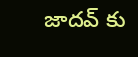జాదవ్ కు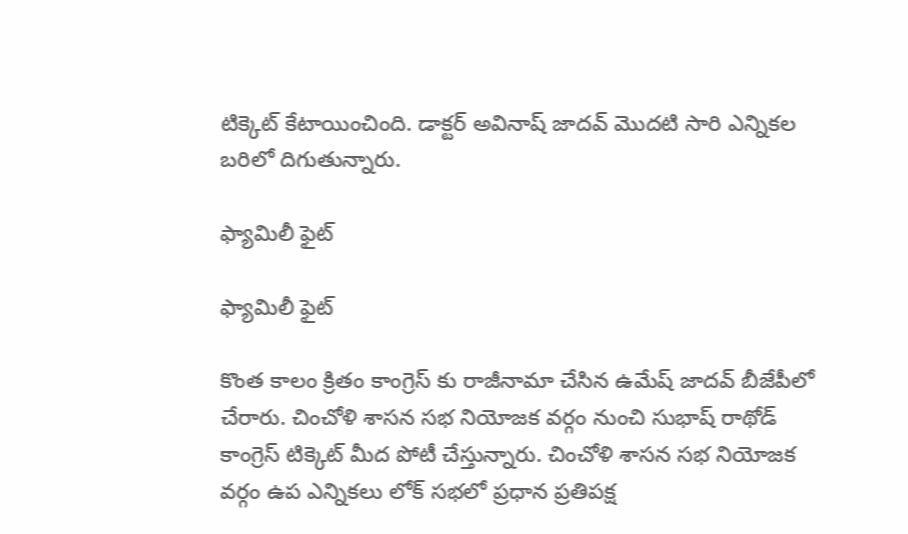టిక్కెట్ కేటాయించింది. డాక్టర్ అవినాష్ జాదవ్ మొదటి సారి ఎన్నికల బరిలో దిగుతున్నారు.

ఫ్యామిలీ ఫైట్

ఫ్యామిలీ ఫైట్

కొంత కాలం క్రితం కాంగ్రెస్ కు రాజీనామా చేసిన ఉమేష్ జాదవ్ బీజేపీలో చేరారు. చించోళి శాసన సభ నియోజక వర్గం నుంచి సుభాష్ రాథోడ్ కాంగ్రెస్ టిక్కెట్ మీద పోటీ చేస్తున్నారు. చించోళి శాసన సభ నియోజక వర్గం ఉప ఎన్నికలు లోక్ సభలో ప్రధాన ప్రతిపక్ష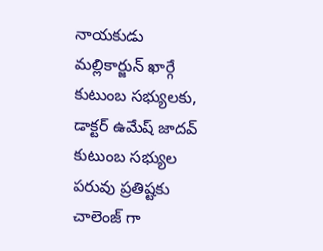నాయకుడు మల్లికార్జున్ ఖార్గే కుటుంబ సభ్యులకు, డాక్టర్ ఉమేష్ జాదవ్ కుటుంబ సభ్యుల పరువు ప్రతిష్టకు చాలెంజ్ గా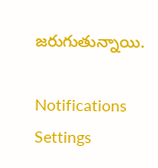జరుగుతున్నాయి.

Notifications
Settings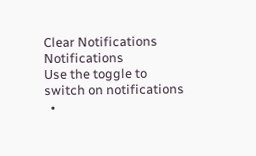Clear Notifications
Notifications
Use the toggle to switch on notifications
  •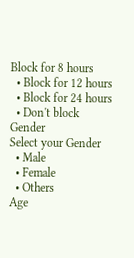Block for 8 hours
  • Block for 12 hours
  • Block for 24 hours
  • Don't block
Gender
Select your Gender
  • Male
  • Female
  • Others
Age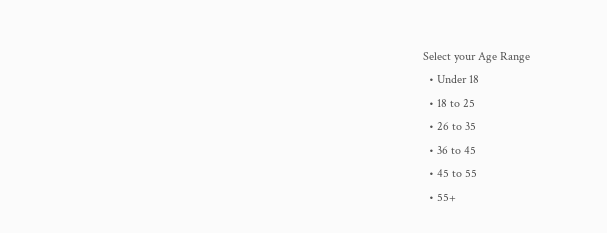Select your Age Range
  • Under 18
  • 18 to 25
  • 26 to 35
  • 36 to 45
  • 45 to 55
  • 55+